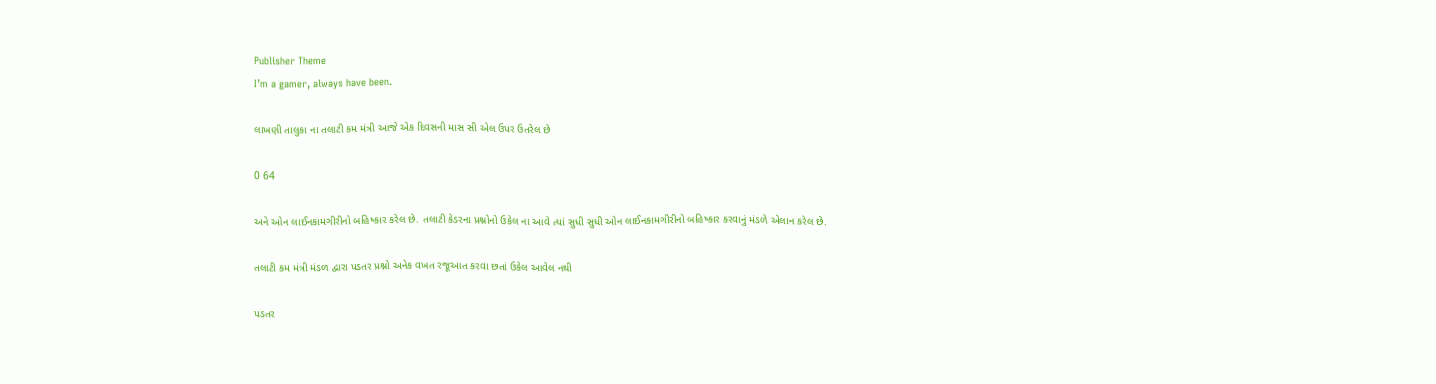Publisher Theme
I’m a gamer, always have been.

લાખણી તાલુકા ના તલાટી કમ મંત્રી આજે એક દિવસની માસ સી એલ ઉપર ઉતરેલ છે

0 64

અને ઓન લાઈનકામગીરીનો બહિષ્કાર કરેલ છે. તલાટી કેડરના પ્રશ્નોનો ઉકેલ ના આવે ત્યાં સુધી સુધી ઓન લાઈનકામગીરીનો બહિષ્કાર કરવાનું મંડળે એલાન કરેલ છે.

તલાટી કમ મંત્રી મંડળ દ્વારા પડતર પ્રશ્નો અનેક વખત રજૂઆત કરવા છતાં ઉકેલ આવેલ નથી

પડતર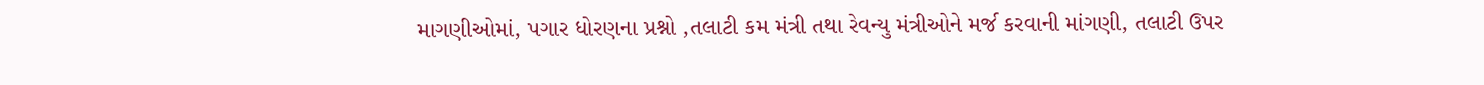માગણીઓમાં, પગાર ધોરણના પ્રશ્નો ,તલાટી કમ મંત્રી તથા રેવન્યુ મંત્રીઓને મર્જ કરવાની માંગણી, તલાટી ઉપર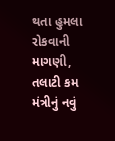થતા હુમલા રોકવાની માગણી, તલાટી કમ મંત્રીનું નવું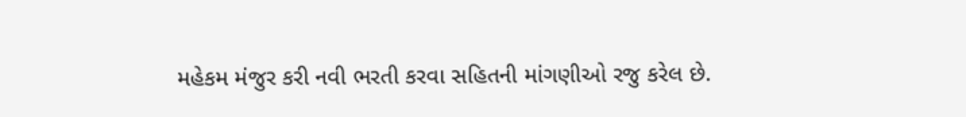મહેકમ મંજુર કરી નવી ભરતી કરવા સહિતની માંગણીઓ રજુ કરેલ છે.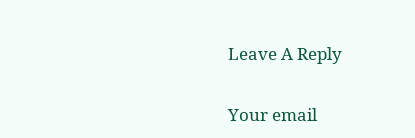Leave A Reply

Your email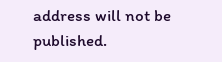address will not be published.